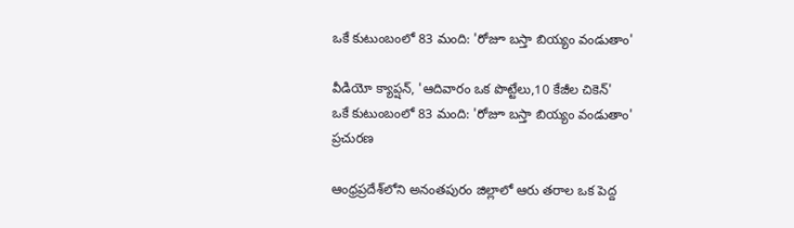ఒకే కుటుంబంలో 83 మంది: 'రోజూ బస్తా బియ్యం వండుతాం'

వీడియో క్యాప్షన్, 'ఆదివారం ఒక పొట్టేలు,10 కేజీల చికెన్'
ఒకే కుటుంబంలో 83 మంది: 'రోజూ బస్తా బియ్యం వండుతాం'
ప్రచురణ

ఆంధ్రప్రదేశ్‌లోని అనంతపురం జిల్లాలో ఆరు తరాల ఒక పెద్ద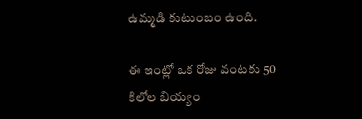ఉమ్మడి కుటుంబం ఉంది.

ఈ ఇంట్లో ఒక రోజు వంటకు 50 కిలోల బియ్యం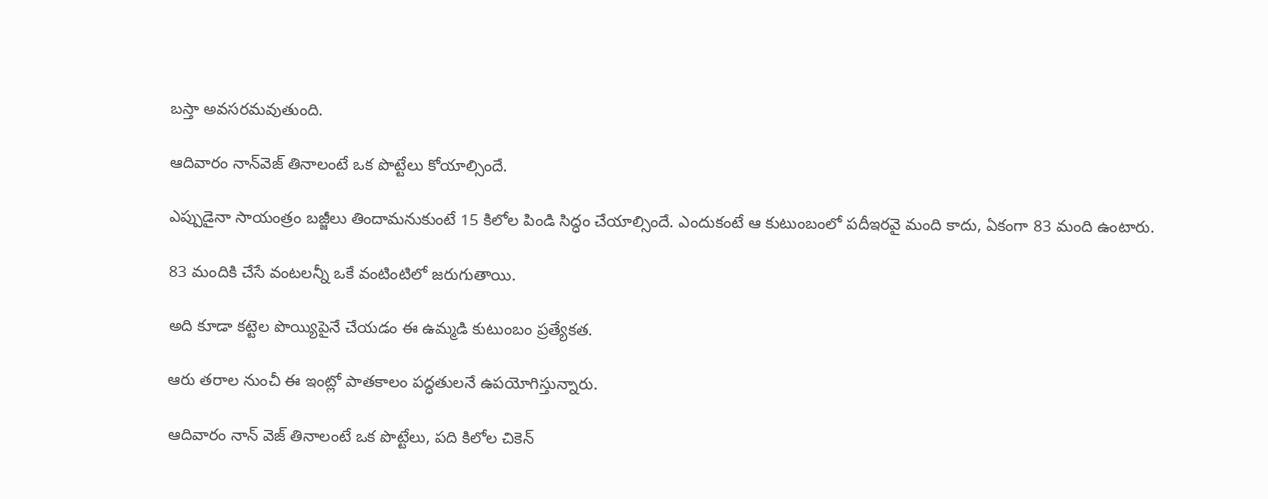బస్తా అవసరమవుతుంది.

ఆదివారం నాన్‌వెజ్ తినాలంటే ఒక పొట్టేలు కోయాల్సిందే.

ఎప్పుడైనా సాయంత్రం బజ్జీలు తిందామనుకుంటే 15 కిలోల పిండి సిద్ధం చేయాల్సిందే. ఎందుకంటే ఆ కుటుంబంలో పదీఇరవై మంది కాదు, ఏకంగా 83 మంది ఉంటారు.

83 మందికి చేసే వంటలన్నీ ఒకే వంటింటిలో జరుగుతాయి.

అది కూడా కట్టెల పొయ్యిపైనే చేయడం ఈ ఉమ్మడి కుటుంబం ప్రత్యేకత.

ఆరు తరాల నుంచీ ఈ ఇంట్లో పాతకాలం పద్ధతులనే ఉపయోగిస్తున్నారు.

ఆదివారం నాన్ వెజ్ తినాలంటే ఒక పొట్టేలు, పది కిలోల చికెన్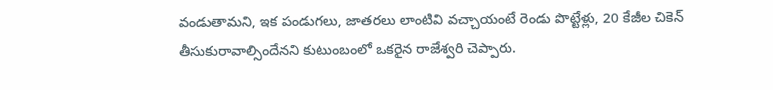వండుతామని, ఇక పండుగలు, జాతరలు లాంటివి వచ్చాయంటే రెండు పొట్టేళ్లు, 20 కేజీల చికెన్ తీసుకురావాల్సిందేనని కుటుంబంలో ఒకరైన రాజేశ్వరి చెప్పారు.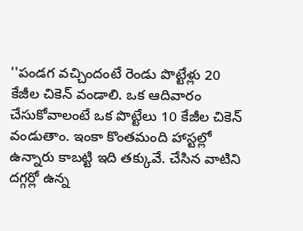''పండగ వచ్చిందంటే రెండు పొట్టేళ్లు 20 కేజీల చికెన్ వండాలి. ఒక ఆదివారం చేసుకోవాలంటే ఒక పొట్టేలు 10 కేజీల చికెన్ వండుతాం. ఇంకా కొంతమంది హాస్టల్లో ఉన్నారు కాబట్టి ఇది తక్కువే. చేసిన వాటిని దగ్గర్లో ఉన్న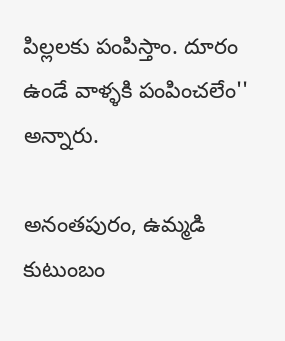పిల్లలకు పంపిస్తాం. దూరం ఉండే వాళ్ళకి పంపించలేం'' అన్నారు.

అనంతపురం, ఉమ్మడి కుటుంబం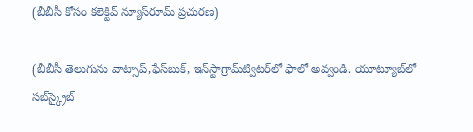(బీబీసీ కోసం కలెక్టివ్ న్యూస్‌రూమ్ ప్రచురణ)

(బీబీసీ తెలుగును వాట్సాప్‌,ఫేస్‌బుక్, ఇన్‌స్టాగ్రామ్‌ట్విటర్‌లో ఫాలో అవ్వండి. యూట్యూబ్‌లో సబ్‌స్క్రైబ్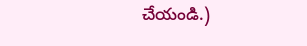చేయండి.)